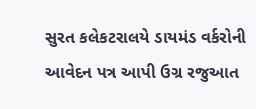સુરત કલેકટરાલયે ડાયમંડ વર્કરોની આવેદન પત્ર આપી ઉગ્ર રજુઆત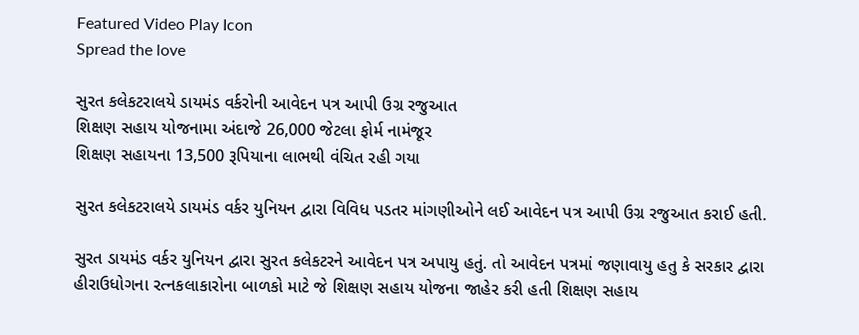Featured Video Play Icon
Spread the love

સુરત કલેકટરાલયે ડાયમંડ વર્કરોની આવેદન પત્ર આપી ઉગ્ર રજુઆત
શિક્ષણ સહાય યોજનામા અંદાજે 26,000 જેટલા ફોર્મ નામંજૂર
શિક્ષણ સહાયના 13,500 રૂપિયાના લાભથી વંચિત રહી ગયા

સુરત કલેકટરાલયે ડાયમંડ વર્કર યુનિયન દ્વારા વિવિધ પડતર માંગણીઓને લઈ આવેદન પત્ર આપી ઉગ્ર રજુઆત કરાઈ હતી.

સુરત ડાયમંડ વર્કર યુનિયન દ્વારા સુરત કલેકટરને આવેદન પત્ર અપાયુ હતું. તો આવેદન પત્રમાં જણાવાયુ હતુ કે સરકાર દ્વારા હીરાઉધોગના રત્નકલાકારોના બાળકો માટે જે શિક્ષણ સહાય યોજના જાહેર કરી હતી શિક્ષણ સહાય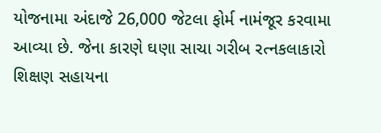યોજનામા અંદાજે 26,000 જેટલા ફોર્મ નામંજૂર કરવામા આવ્યા છે. જેના કારણે ઘણા સાચા ગરીબ રત્નકલાકારો શિક્ષણ સહાયના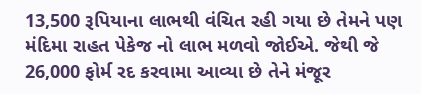13,500 રૂપિયાના લાભથી વંચિત રહી ગયા છે તેમને પણ મંદિમા રાહત પેકેજ નો લાભ મળવો જોઈએ. જેથી જે 26,000 ફોર્મ રદ કરવામા આવ્યા છે તેને મંજૂર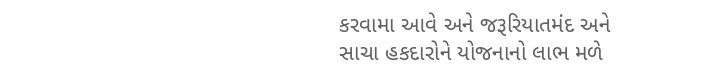કરવામા આવે અને જરૂરિયાતમંદ અને સાચા હકદારોને યોજનાનો લાભ મળે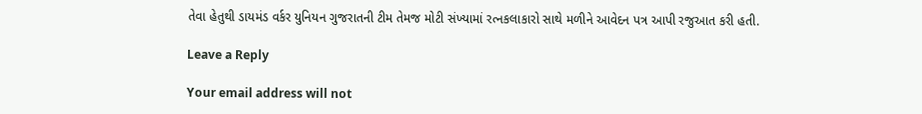તેવા હેતુથી ડાયમંડ વર્કર યુનિયન ગુજરાતની ટીમ તેમજ મોટી સંખ્યામાં રત્નકલાકારો સાથે મળીને આવેદન પત્ર આપી રજુઆત કરી હતી.

Leave a Reply

Your email address will not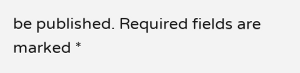be published. Required fields are marked *